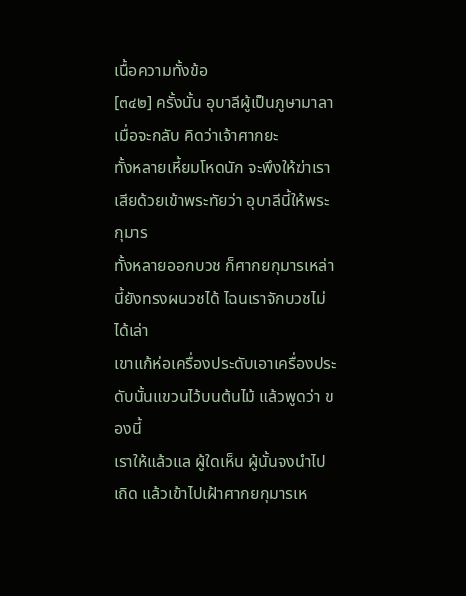เนื้อความทั้งข้อ
[๓๔๒] ครั้งนั้น อุบาลีผู้เป็นภูษามาลาเมื่อจะกลับ คิดว่าเจ้าศากยะ
ทั้งหลายเหี้ยมโหดนัก จะพึงให้ฆ่าเราเสียด้วยเข้าพระทัยว่า อุบาลีนี้ให้พระกุมาร
ทั้งหลายออกบวช ก็ศากยกุมารเหล่านี้ยังทรงผนวชได้ ไฉนเราจักบวชไม่ได้เล่า
เขาแก้ห่อเครื่องประดับเอาเครื่องประดับนั้นแขวนไว้บนต้นไม้ แล้วพูดว่า ของนี้
เราให้แล้วแล ผู้ใดเห็น ผู้นั้นจงนำไปเถิด แล้วเข้าไปเฝ้าศากยกุมารเห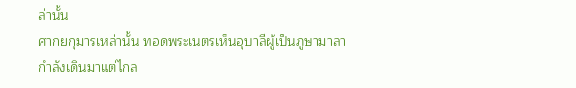ล่านั้น
ศากยกุมารเหล่านั้น ทอดพระเนตรเห็นอุบาลีผู้เป็นภูษามาลา กำลังเดินมาแต่ไกล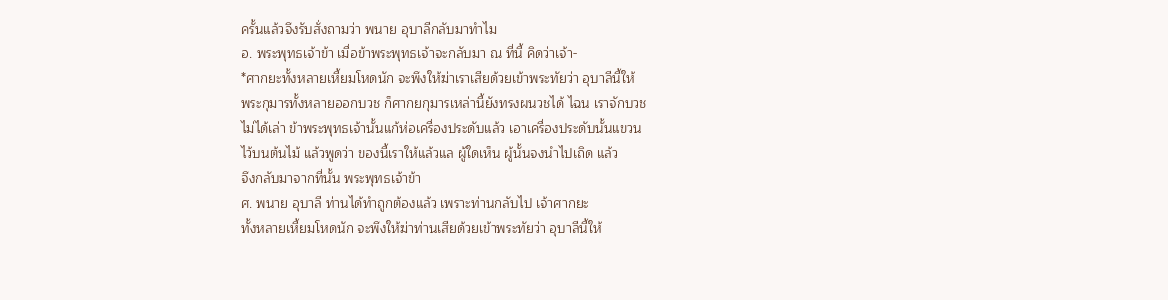ครั้นแล้วจึงรับสั่งถามว่า พนาย อุบาลีกลับมาทำไม
อ. พระพุทธเจ้าข้า เมื่อข้าพระพุทธเจ้าจะกลับมา ณ ที่นี้ คิดว่าเจ้า-
*ศากยะทั้งหลายเหี้ยมโหดนัก จะพึงให้ฆ่าเราเสียด้วยเข้าพระทัยว่า อุบาลีนี้ให้
พระกุมารทั้งหลายออกบวช ก็ศากยกุมารเหล่านี้ยังทรงผนวชได้ ไฉน เราจักบวช
ไม่ได้เล่า ข้าพระพุทธเจ้านั้นแก้ห่อเครื่องประดับแล้ว เอาเครื่องประดับนั้นแขวน
ไว้บนต้นไม้ แล้วพูดว่า ของนี้เราให้แล้วแล ผู้ใดเห็น ผู้นั้นจงนำไปเถิด แล้ว
จึงกลับมาจากที่นั้น พระพุทธเจ้าข้า
ศ. พนาย อุบาลี ท่านได้ทำถูกต้องแล้ว เพราะท่านกลับไป เจ้าศากยะ
ทั้งหลายเหี้ยมโหดนัก จะพึงให้ฆ่าท่านเสียด้วยเข้าพระทัยว่า อุบาลีนี้ให้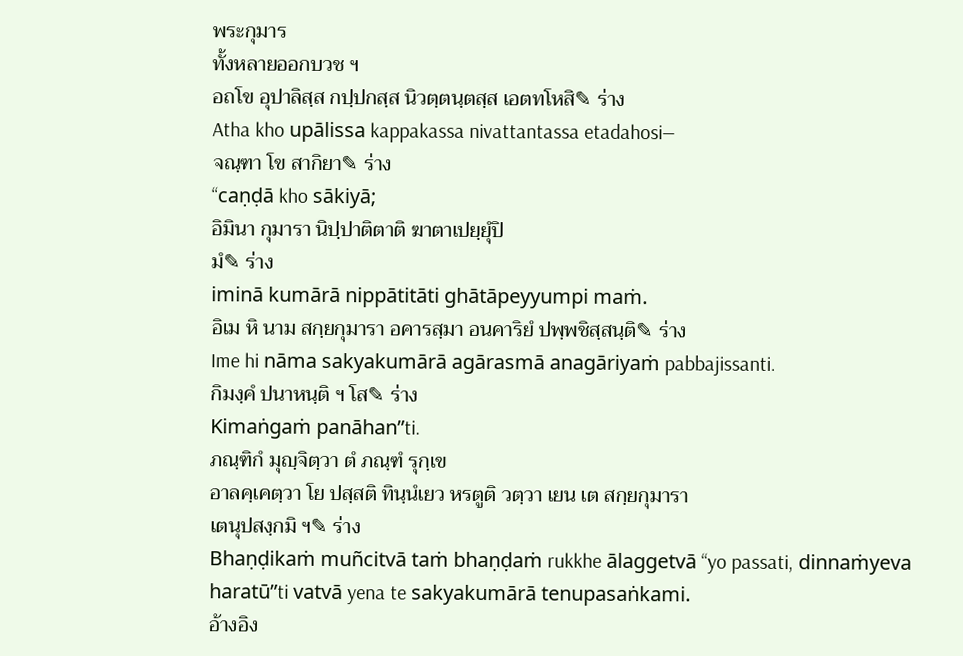พระกุมาร
ทั้งหลายออกบวช ฯ
อถโข อุปาลิสฺส กปฺปกสฺส นิวตฺตนฺตสฺส เอตทโหสิ✎ ร่าง
Atha kho upālissa kappakassa nivattantassa etadahosi—
จณฺฑา โข สากิยา✎ ร่าง
“caṇḍā kho sākiyā;
อิมินา กุมารา นิปฺปาติตาติ ฆาตาเปยฺยุํปิ
มํ✎ ร่าง
iminā kumārā nippātitāti ghātāpeyyumpi maṁ.
อิเม หิ นาม สกฺยกุมารา อคารสฺมา อนคาริยํ ปพฺพชิสฺสนฺติ✎ ร่าง
Ime hi nāma sakyakumārā agārasmā anagāriyaṁ pabbajissanti.
กิมงฺคํ ปนาหนฺติ ฯ โส✎ ร่าง
Kimaṅgaṁ panāhan”ti.
ภณฺฑิกํ มุญฺจิตฺวา ตํ ภณฺฑํ รุกฺเข
อาลคฺเคตฺวา โย ปสฺสติ ทินฺนํเยว หรตูติ วตฺวา เยน เต สกฺยกุมารา
เตนุปสงฺกมิ ฯ✎ ร่าง
Bhaṇḍikaṁ muñcitvā taṁ bhaṇḍaṁ rukkhe ālaggetvā “yo passati, dinnaṁyeva haratū”ti vatvā yena te sakyakumārā tenupasaṅkami.
อ้างอิง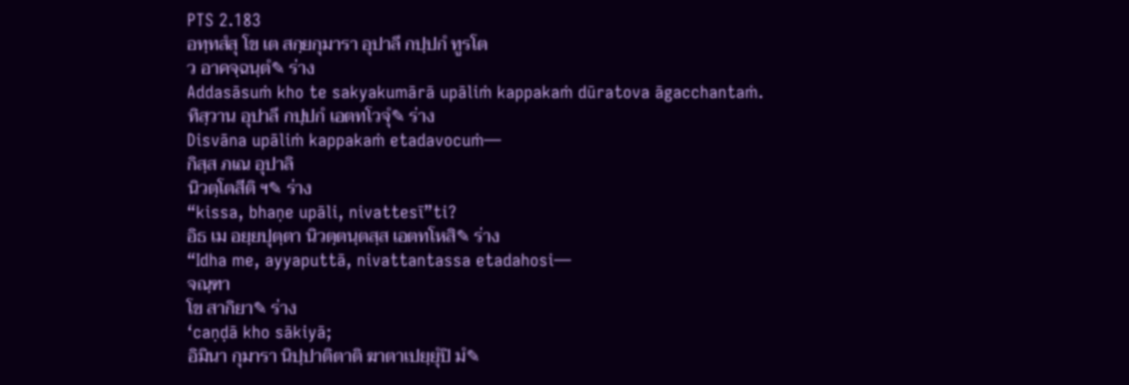PTS 2.183
อทฺทสํสุ โข เต สกฺยกุมารา อุปาลึ กปฺปกํ ทูรโต
ว อาคจฺฉนฺตํ✎ ร่าง
Addasāsuṁ kho te sakyakumārā upāliṁ kappakaṁ dūratova āgacchantaṁ.
ทิสฺวาน อุปาลึ กปฺปกํ เอตทโวจุํ✎ ร่าง
Disvāna upāliṁ kappakaṁ etadavocuṁ—
กิสฺส ภเณ อุปาลิ
นิวตฺโตสีติ ฯ✎ ร่าง
“kissa, bhaṇe upāli, nivattesī”ti?
อิธ เม อยฺยปุตฺตา นิวตฺตนฺตสฺส เอตทโหสิ✎ ร่าง
“Idha me, ayyaputtā, nivattantassa etadahosi—
จณฺฑา
โข สากิยา✎ ร่าง
‘caṇḍā kho sākiyā;
อิมินา กุมารา นิปฺปาติตาติ ฆาตาเปยฺยุํปิ มํ✎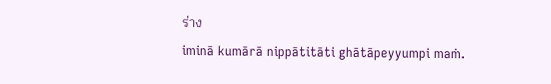ร่าง
iminā kumārā nippātitāti ghātāpeyyumpi maṁ.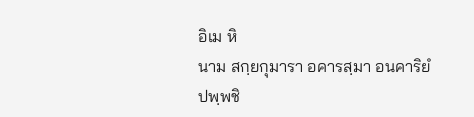อิเม หิ
นาม สกฺยกุมารา อคารสฺมา อนคาริยํ ปพฺพชิ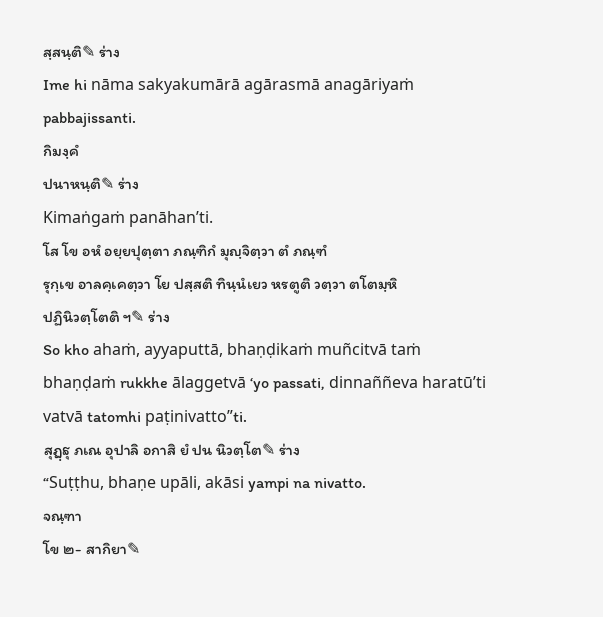สฺสนฺติ✎ ร่าง
Ime hi nāma sakyakumārā agārasmā anagāriyaṁ pabbajissanti.
กิมงฺคํ
ปนาหนฺติ✎ ร่าง
Kimaṅgaṁ panāhan’ti.
โส โข อหํ อยฺยปุตฺตา ภณฺฑิกํ มุญฺจิตฺวา ตํ ภณฺฑํ
รุกฺเข อาลคฺเคตฺวา โย ปสฺสติ ทินฺนํเยว หรตูติ วตฺวา ตโตมฺหิ
ปฏินิวตฺโตติ ฯ✎ ร่าง
So kho ahaṁ, ayyaputtā, bhaṇḍikaṁ muñcitvā taṁ bhaṇḍaṁ rukkhe ālaggetvā ‘yo passati, dinnaññeva haratū’ti vatvā tatomhi paṭinivatto”ti.
สุฏฺฐุ ภเณ อุปาลิ อกาสิ ยํ ปน นิวตฺโต✎ ร่าง
“Suṭṭhu, bhaṇe upāli, akāsi yampi na nivatto.
จณฺฑา
โข ๒- สากิยา✎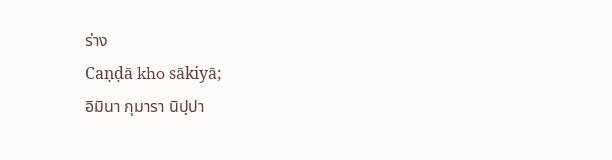ร่าง
Caṇḍā kho sākiyā;
อิมินา กุมารา นิปฺปา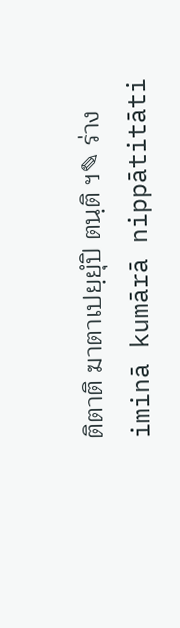ติตาติ ฆาตาเปยฺยุํปิ ตนฺติ ฯ✎ ร่าง
iminā kumārā nippātitāti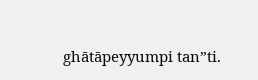ghātāpeyyumpi tan”ti.